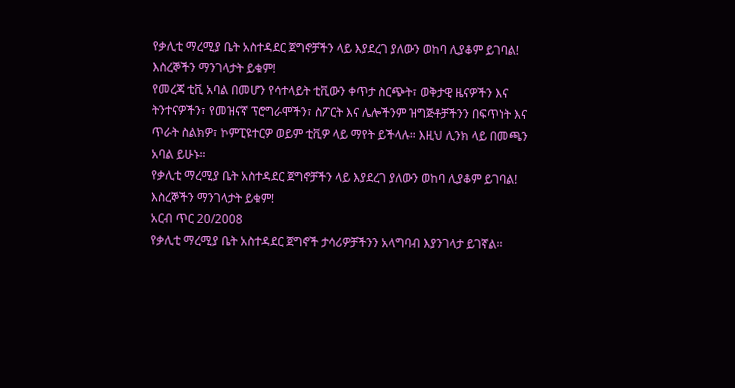የቃሊቲ ማረሚያ ቤት አስተዳደር ጀግኖቻችን ላይ እያደረገ ያለውን ወከባ ሊያቆም ይገባል! እስረኞችን ማንገላታት ይቁም!
የመረጃ ቲቪ አባል በመሆን የሳተላይት ቲቪውን ቀጥታ ስርጭት፣ ወቅታዊ ዜናዎችን እና ትንተናዎችን፣ የመዝናኛ ፕሮግራሞችን፣ ስፖርት እና ሌሎችንም ዝግጅቶቻችንን በፍጥነት እና ጥራት ስልክዎ፣ ኮምፒዩተርዎ ወይም ቲቪዎ ላይ ማየት ይችላሉ። እዚህ ሊንክ ላይ በመጫን አባል ይሁኑ።
የቃሊቲ ማረሚያ ቤት አስተዳደር ጀግኖቻችን ላይ እያደረገ ያለውን ወከባ ሊያቆም ይገባል!
እስረኞችን ማንገላታት ይቁም!
አርብ ጥር 20/2008
የቃሊቲ ማረሚያ ቤት አስተዳደር ጀግኖች ታሳሪዎቻችንን አላግባብ እያንገላታ ይገኛል፡፡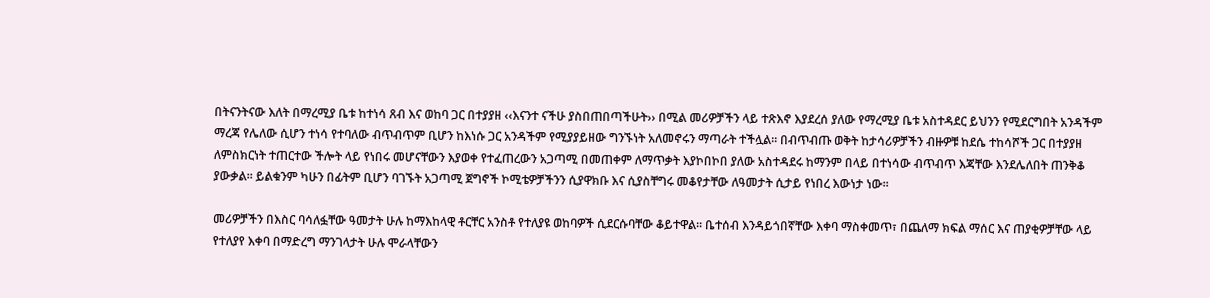በትናንትናው እለት በማረሚያ ቤቱ ከተነሳ ጸብ እና ወከባ ጋር በተያያዘ ‹‹እናንተ ናችሁ ያስበጠበጣችሁት›› በሚል መሪዎቻችን ላይ ተጽእኖ እያደረሰ ያለው የማረሚያ ቤቱ አስተዳደር ይህንን የሚደርግበት አንዳችም ማረጃ የሌለው ሲሆን ተነሳ የተባለው ብጥብጥም ቢሆን ከእነሱ ጋር አንዳችም የሚያያይዘው ግንኙነት አለመኖሩን ማጣራት ተችሏል፡፡ በብጥብጡ ወቅት ከታሳሪዎቻችን ብዙዎቹ ከደሴ ተከሳሾች ጋር በተያያዘ ለምስክርነት ተጠርተው ችሎት ላይ የነበሩ መሆናቸውን እያወቀ የተፈጠረውን አጋጣሚ በመጠቀም ለማጥቃት እያኮበኮበ ያለው አስተዳደሩ ከማንም በላይ በተነሳው ብጥብጥ እጃቸው እንደሌለበት ጠንቅቆ ያውቃል፡፡ ይልቁንም ካሁን በፊትም ቢሆን ባገኙት አጋጣሚ ጀግኖች ኮሚቴዎቻችንን ሲያዋክቡ እና ሲያስቸግሩ መቆየታቸው ለዓመታት ሲታይ የነበረ እውነታ ነው፡፡

መሪዎቻችን በእስር ባሳለፏቸው ዓመታት ሁሉ ከማእከላዊ ቶርቸር አንስቶ የተለያዩ ወከባዎች ሲደርሱባቸው ቆይተዋል፡፡ ቤተሰብ እንዳይጎበኛቸው እቀባ ማስቀመጥ፣ በጨለማ ክፍል ማሰር እና ጠያቂዎቻቸው ላይ የተለያየ እቀባ በማድረግ ማንገላታት ሁሉ ሞራላቸውን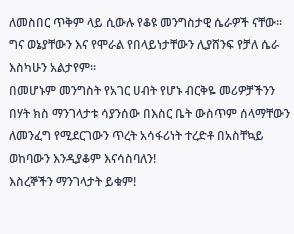ለመስበር ጥቅም ላይ ሲውሉ የቆዩ መንግስታዊ ሴራዎች ናቸው፡፡ ግና ወኔያቸውን እና የሞራል የበላይነታቸውን ሊያሸንፍ የቻለ ሴራ እስካሁን አልታየም፡፡
በመሆኑም መንግስት የአገር ሀብት የሆኑ ብርቅዬ መሪዎቻችንን በሃት ክስ ማንገላታቱ ሳያንሰው በእስር ቤት ውስጥም ሰላማቸውን ለመንፈግ የሚደርገውን ጥረት አሳፋሪነት ተረድቶ በአስቸኳይ ወከባውን እንዲያቆም እናሳስባለን!
እስረኞችን ማንገላታት ይቁም!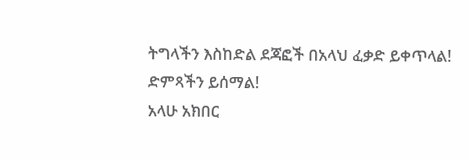ትግላችን እስከድል ደጃፎች በአላህ ፈቃድ ይቀጥላል!
ድምጻችን ይሰማል!
አላሁ አክበር